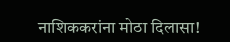नाशिककरांना मोठा दिलासा!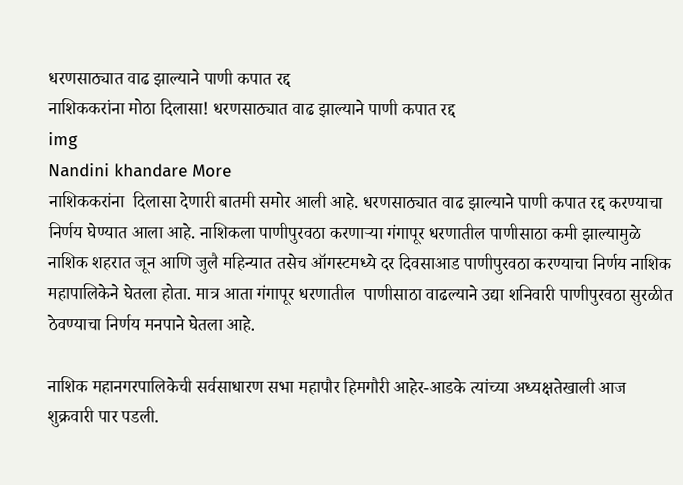धरणसाठ्यात वाढ झाल्याने पाणी कपात रद्द
नाशिककरांना मोठा दिलासा! धरणसाठ्यात वाढ झाल्याने पाणी कपात रद्द
img
Nandini khandare More
नाशिककरांना  दिलासा देणारी बातमी समोर आली आहे. धरणसाठ्यात वाढ झाल्याने पाणी कपात रद्द करण्याचा निर्णय घेण्यात आला आहे. नाशिकला पाणीपुरवठा करणाऱ्या गंगापूर धरणातील पाणीसाठा कमी झाल्यामुळे नाशिक शहरात जून आणि जुलै महिन्यात तसेच ऑगस्टमध्ये दर दिवसाआड पाणीपुरवठा करण्याचा निर्णय नाशिक महापालिकेने घेतला होता. मात्र आता गंगापूर धरणातील  पाणीसाठा वाढल्याने उद्या शनिवारी पाणीपुरवठा सुरळीत ठेवण्याचा निर्णय मनपाने घेतला आहे.

नाशिक महानगरपालिकेची सर्वसाधारण सभा महापौर हिमगौरी आहेर-आडके त्यांच्या अध्यक्षतेखाली आज शुक्रवारी पार पडली.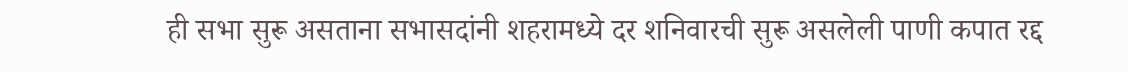ही सभा सुरू असताना सभासदांनी शहरामध्ये दर शनिवारची सुरू असलेली पाणी कपात रद्द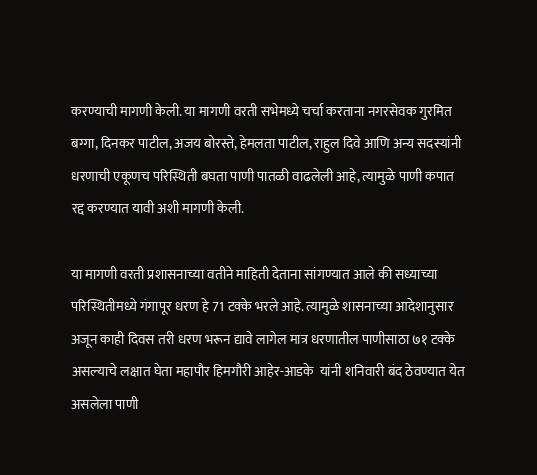करण्याची मागणी केली. या मागणी वरती सभेमध्ये चर्चा करताना नगरसेवक गुरमित बग्गा, दिनकर पाटील, अजय बोरस्ते, हेमलता पाटील, राहुल दिवे आणि अन्य सदस्यांनी धरणाची एकूणच परिस्थिती बघता पाणी पातळी वाढलेली आहे, त्यामुळे पाणी कपात रद्द करण्यात यावी अशी मागणी केली.

या मागणी वरती प्रशासनाच्या वतीने माहिती देताना सांगण्यात आले की सध्याच्या परिस्थितीमध्ये गंगापूर धरण हे 71 टक्के भरले आहे. त्यामुळे शासनाच्या आदेशानुसार अजून काही दिवस तरी धरण भरून द्यावे लागेल मात्र धरणातील पाणीसाठा ७१ टक्के असल्याचे लक्षात घेता महापौर हिमगौरी आहेर-आडके  यांनी शनिवारी बंद ठेवण्यात येत असलेला पाणी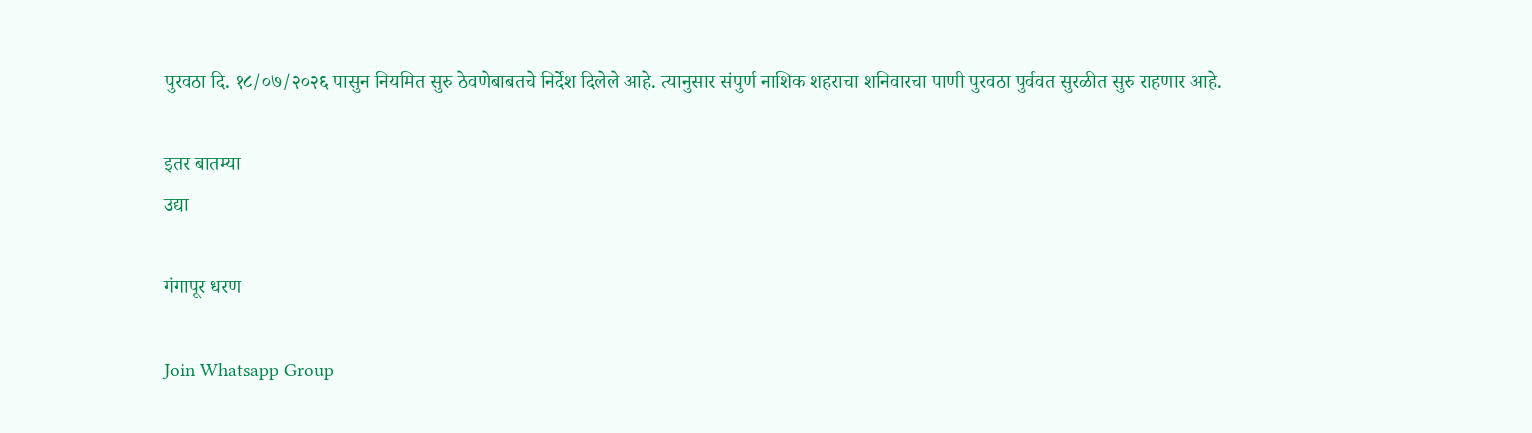पुरवठा दि. १८/०७/२०२६ पासुन नियमित सुरु ठेवणेबाबतचे निर्देश दिलेले आहे. त्यानुसार संपुर्ण नाशिक शहराचा शनिवारचा पाणी पुरवठा पुर्ववत सुरळीत सुरु राहणार आहे.

इतर बातम्या
उद्या

गंगापूर धरण

Join Whatsapp Group